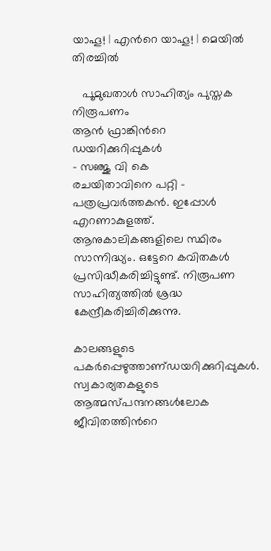യാഹൂ! | എന്‍റെ യാഹൂ! | മെയില്‍
തിരച്ചില്‍

   പൂമുഖതാള്‍ സാഹിത്യം പുസ്തക നിരൂപണം
ആന്‍ ഫ്രാങ്കിന്‍റെ ഡയറിക്കുറിപ്പുകള്‍
- സഞ്ജു വി കെ
രചയിതാവിനെ പറ്റി - പത്രപ്രവര്‍ത്തകന്‍. ഇപ്പോള്‍ എറണാകുളത്ത്. ആനുകാലികങ്ങളിലെ സ്ഥിരം സാന്നിദ്ധ്യം. ഒട്ടേറെ കവിതകള്‍ പ്രസിദ്ധീകരിച്ചിട്ടുണ്ട്. നിരൂപണ സാഹിത്യത്തില്‍ ശ്രദ്ധ കേന്ദ്രീകരിച്ചിരിക്കുന്നു.

കാലങ്ങളുടെ പകര്‍പ്പെഴുത്താണ്‌ഡയറിക്കുറിപ്പുകള്‍. സ്വകാര്യതകളുടെ ആത്മസ്പന്ദനങ്ങള്‍ലോക ജീവിതത്തിന്‍റെ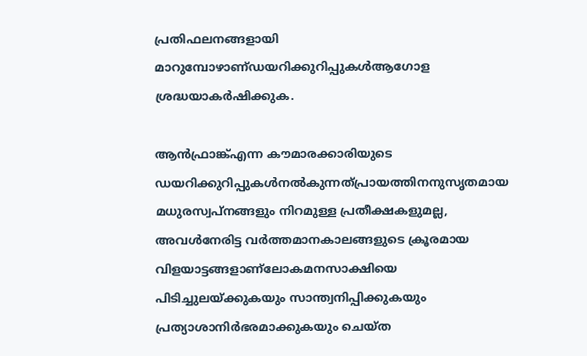പ്രതിഫലനങ്ങളായി മാറുമ്പോഴാണ്‌ഡയറിക്കുറിപ്പുകള്‍ആഗോള ശ്രദ്ധയാകര്‍ഷിക്കുക.

ആന്‍ഫ്രാങ്ക്‌എന്ന കൗമാരക്കാരിയുടെ ഡയറിക്കുറിപ്പുകള്‍നല്‍കുന്നത്‌പ്രായത്തിനനുസൃതമായ മധുരസ്വപ്നങ്ങളും നിറമുള്ള പ്രതീക്ഷകളുമല്ല, അവള്‍നേരിട്ട വര്‍ത്തമാനകാലങ്ങളുടെ ക്രൂരമായ വിളയാട്ടങ്ങളാണ്‌ലോകമനസാക്ഷിയെ പിടിച്ചുലയ്ക്കുകയും സാന്ത്വനിപ്പിക്കുകയും പ്രത്യാശാനിര്‍ഭരമാക്കുകയും ചെയ്ത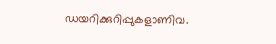ഡയറിക്കുറിപ്പുകളാണിവ.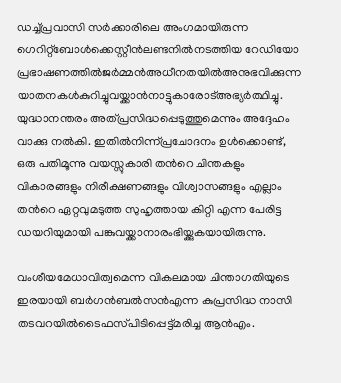ഡച്ച്‌പ്രവാസി സര്‍ക്കാരിലെ അംഗമായിരുന്ന ഗെറിറ്റ്‌ബോള്‍ക്കെസ്റ്റീന്‍ലണ്ടനില്‍നടത്തിയ റേഡിയോ പ്രഭാഷണത്തില്‍ജര്‍മ്മന്‍അധീനതയില്‍അനുഭവിക്കുന്ന യാതനകള്‍കുറിച്ചുവയ്ക്കാന്‍നാട്ടുകാരോട്‌അഭ്യര്‍ത്ഥിച്ചു. യുദ്ധാനന്തരം അത്‌പ്രസിദ്ധപ്പെടുത്തുമെന്നും അദ്ദേഹം വാക്കു നല്‍കി. ഇതില്‍നിന്ന്‌പ്രചോദനം ഉള്‍ക്കൊണ്ട്‌, ഒരു പതിമൂന്നു വയസ്സുകാരി തന്‍റെ ചിന്തകളും വികാരങ്ങളും നിരീക്ഷണങ്ങളും വിശ്വാസങ്ങളും എല്ലാം തന്‍റെ ഏറ്റവുമടുത്ത സുഹൃത്തായ കിറ്റി എന്ന പേരിട്ട ഡയറിയുമായി പങ്കുവയ്ക്കാനാരംഭിയ്ക്കുകയായിരുന്നു.

വംശീയമേധാവിത്വമെന്ന വികലമായ ചിന്താഗതിയുടെ ഇരയായി ബര്‍ഗന്‍ബല്‍സന്‍എന്ന കുപ്രസിദ്ധ നാസി തടവറയില്‍ടൈഫസ്‌പിടിപ്പെട്ട്‌മരിച്ച ആന്‍എം.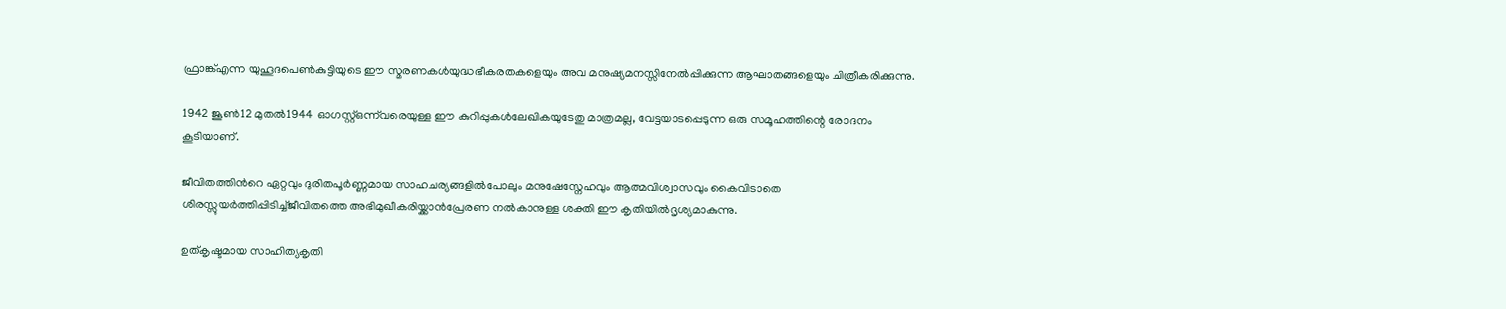ഫ്രാങ്ക്‌എന്ന യുഹൂദപെണ്‍കുട്ടിയുടെ ഈ സ്മരണകള്‍യുദ്ധഭീകരതകളെയും അവ മനുഷ്യമനസ്സിനേല്‍പ്പിക്കുന്ന ആഘാതങ്ങളെയും ചിത്രീകരിക്കുന്നു.

1942 ജൂണ്‍12 മുതല്‍1944 ഓഗസ്റ്റ്‌ഒന്ന്‌വരെയുള്ള ഈ കുറിപ്പുകള്‍ലേഖികയുടേതു മാത്രമല്ല, വേട്ടയാടപ്പെടുന്ന ഒരു സമൂഹത്തിന്റെ രോദനം കൂടിയാണ്‌.

ജീവിതത്തിന്‍റെ ഏറ്റവും ദുരിതപൂര്‍ണ്ണമായ സാഹചര്യങ്ങളില്‍പോലും മനുഷേ‍സ്നേഹവും ആത്മവിശ്വാസവും കൈവിടാതെ ശിരസ്സുയര്‍ത്തിപ്പിടിച്ച്‌ജീവിതത്തെ അഭിമുഖീകരിയ്ക്കാന്‍പ്രേരണ നല്‍കാനുള്ള ശക്തി ഈ കൃതിയില്‍ദൃശ്യമാകുന്നു.

ഉത്കൃഷ്ടമായ സാഹിത്യകൃതി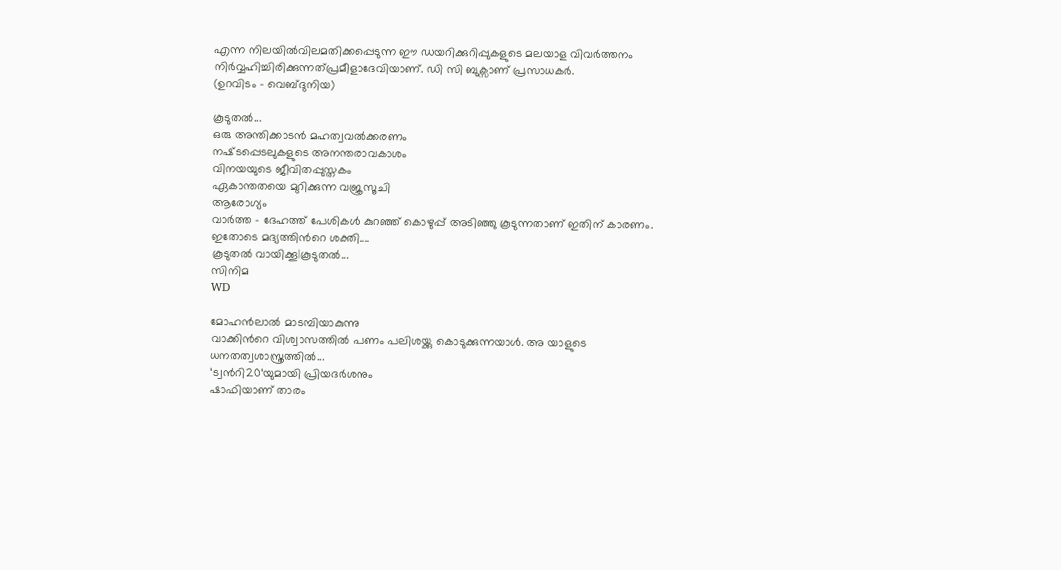എന്ന നിലയില്‍വിലമതിക്കപ്പെടുന്ന ഈ ഡയറിക്കുറിപ്പുകളുടെ മലയാള വിവര്‍ത്തനം നിര്‍വ്വഹിച്ചിരിക്കുന്നത്‌പ്രമീളാദേവിയാണ്‌. ഡി സി ബുക്സാണ് പ്രസാധകര്‍.
(ഉറവിടം - വെബ്‌ദുനിയ)

കൂടുതല്‍...
ഒരു അന്തിക്കാടന്‍ മഹത്വവല്‍ക്കരണം
നഷ്‌ടപ്പെടലുകളുടെ അനന്തരാവകാശം
വിനയയുടെ ജീവിതപ്പുസ്തകം
ഏകാന്തതയെ മുറിക്കുന്ന വജ്രസൂചി
ആരോഗ്യം
വാര്‍ത്ത - ദേഹത്ത് പേശികള്‍ കുറഞ്ഞ് കൊഴുപ്പ് അടിഞ്ഞു കൂടുന്നതാണ് ഇതിന് കാരണം. ഇതോടെ മദ്യത്തിന്‍റെ ശക്തി....
കൂടുതല്‍ വായിക്കൂ|കൂടുതല്‍...
സിനിമ
WD

മോഹന്‍ലാല്‍ മാടമ്പിയാകുന്നു
വാക്കിന്‍റെ വിശ്വാസത്തില്‍ പണം പലിശയ്ക്കു കൊടുക്കുന്നയാള്‍. അ യാളുടെ ധനതത്വശാസ്ത്രത്തില്‍...
‘ട്വന്‍റി20‘യുമായി പ്രിയദര്‍ശനും
ഷാഫിയാണ് താരം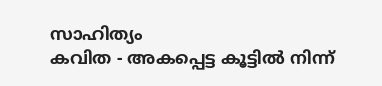സാഹിത്യം
കവിത - അകപ്പെട്ട കൂട്ടില്‍ നിന്ന്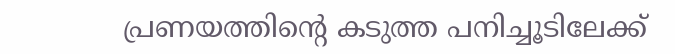പ്രണയത്തിന്‍റെ കടുത്ത പനിച്ചൂടിലേക്ക്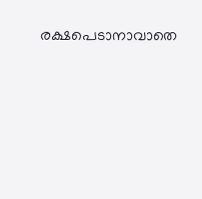രക്ഷപെടാനാവാതെ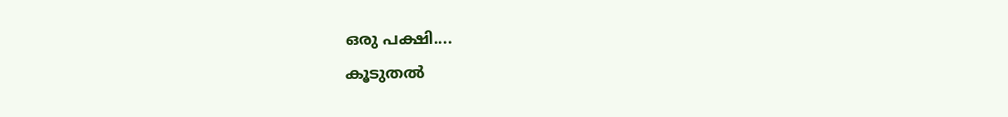ഒരു പക്ഷി....
കൂടുതല്‍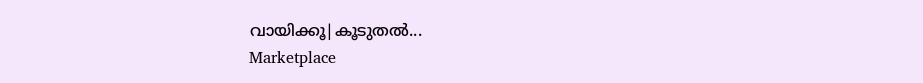വായിക്കൂ|കൂടുതല്‍...
Marketplace